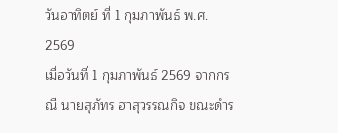วันอาทิตย์ ที่ 1 กุมภาพันธ์ พ.ศ. 2569
เมื่อวันที่ 1 กุมภาพันธ์ 2569 จากกรณี นายสุภัทร ฮาสุวรรณกิจ ขณะดำร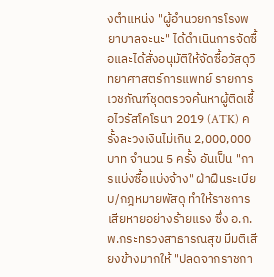งตำแหน่ง "ผู้อำนวยการโรงพยาบาลจะนะ" ได้ดำเนินการจัดซื้อและได้สั่งอนุมัติให้จัดซื้อวัสดุวิทยาศาสตร์การแพทย์ รายการเวชภัณฑ์ชุดตรวจค้นหาผู้ติดเชื้อไวรัสโคโรนา 2019 (ATK) ครั้งละวงเงินไม่เกิน 2,000,000 บาท จำนวน 5 ครั้ง อันเป็น "การแบ่งซื้อแบ่งจ้าง" ฝ่าฝืนระเบียบ/กฎหมายพัสดุ ทำให้ราชการเสียหายอย่างร้ายแรง ซึ่ง อ.ก.พ.กระทรวงสาธารณสุข มีมติเสียงข้างมากให้ "ปลดจากราชกา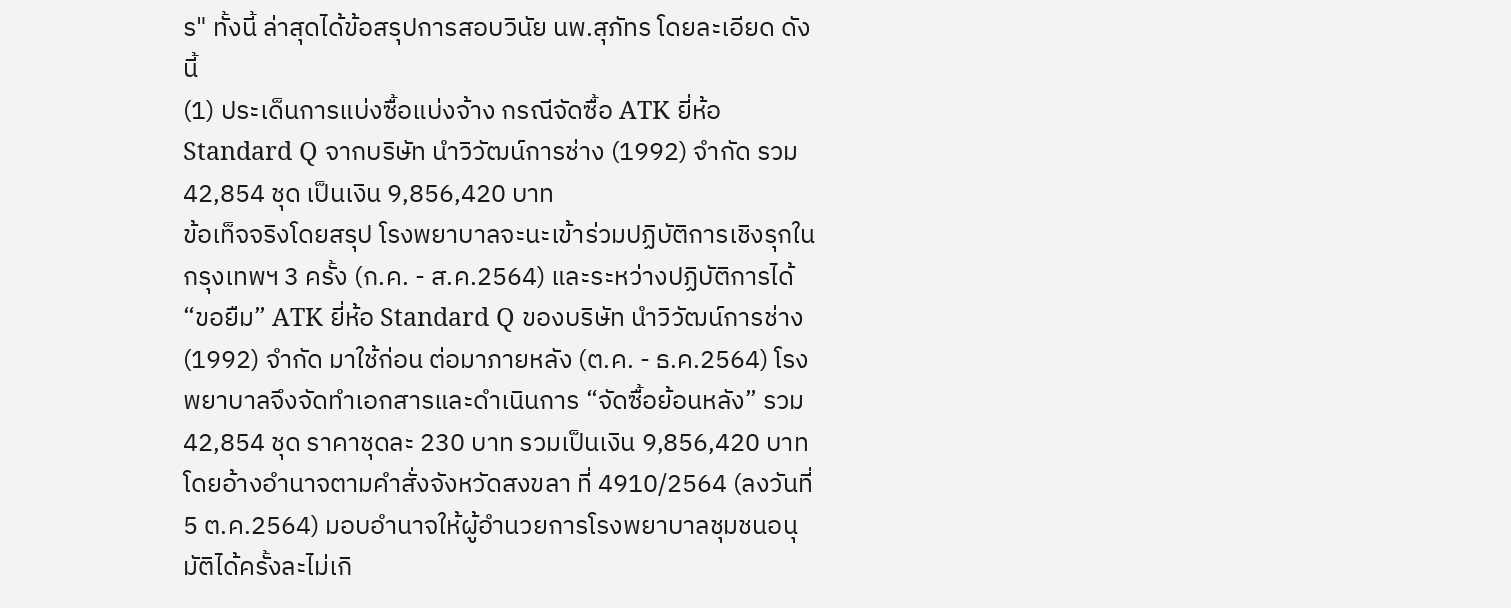ร" ทั้งนี้ ล่าสุดได้ข้อสรุปการสอบวินัย นพ.สุภัทร โดยละเอียด ดังนี้
(1) ประเด็นการแบ่งซื้อแบ่งจ้าง กรณีจัดซื้อ ATK ยี่ห้อ Standard Q จากบริษัท นำวิวัฒน์การช่าง (1992) จำกัด รวม 42,854 ชุด เป็นเงิน 9,856,420 บาท
ข้อเท็จจริงโดยสรุป โรงพยาบาลจะนะเข้าร่วมปฏิบัติการเชิงรุกในกรุงเทพฯ 3 ครั้ง (ก.ค. - ส.ค.2564) และระหว่างปฏิบัติการได้ “ขอยืม” ATK ยี่ห้อ Standard Q ของบริษัท นำวิวัฒน์การช่าง (1992) จำกัด มาใช้ก่อน ต่อมาภายหลัง (ต.ค. - ธ.ค.2564) โรงพยาบาลจึงจัดทำเอกสารและดำเนินการ “จัดซื้อย้อนหลัง” รวม 42,854 ชุด ราคาชุดละ 230 บาท รวมเป็นเงิน 9,856,420 บาท โดยอ้างอำนาจตามคำสั่งจังหวัดสงขลา ที่ 4910/2564 (ลงวันที่ 5 ต.ค.2564) มอบอำนาจให้ผู้อำนวยการโรงพยาบาลชุมชนอนุมัติได้ครั้งละไม่เกิ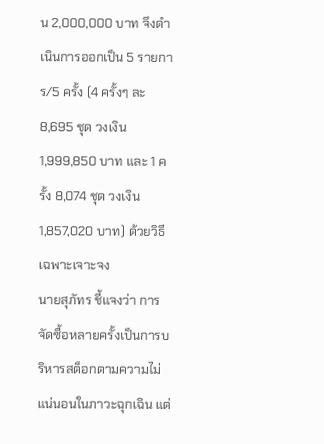น 2,000,000 บาท จึงดำเนินการออกเป็น 5 รายการ/5 ครั้ง (4 ครั้งๆ ละ 8,695 ชุด วงเงิน 1,999,850 บาท และ 1 ครั้ง 8,074 ชุด วงเงิน 1,857,020 บาท) ด้วยวิธีเฉพาะเจาะจง
นายสุภัทร ชี้แจงว่า การจัดซื้อหลายครั้งเป็นการบริหารสต็อกตามความไม่แน่นอนในภาวะฉุกเฉิน แต่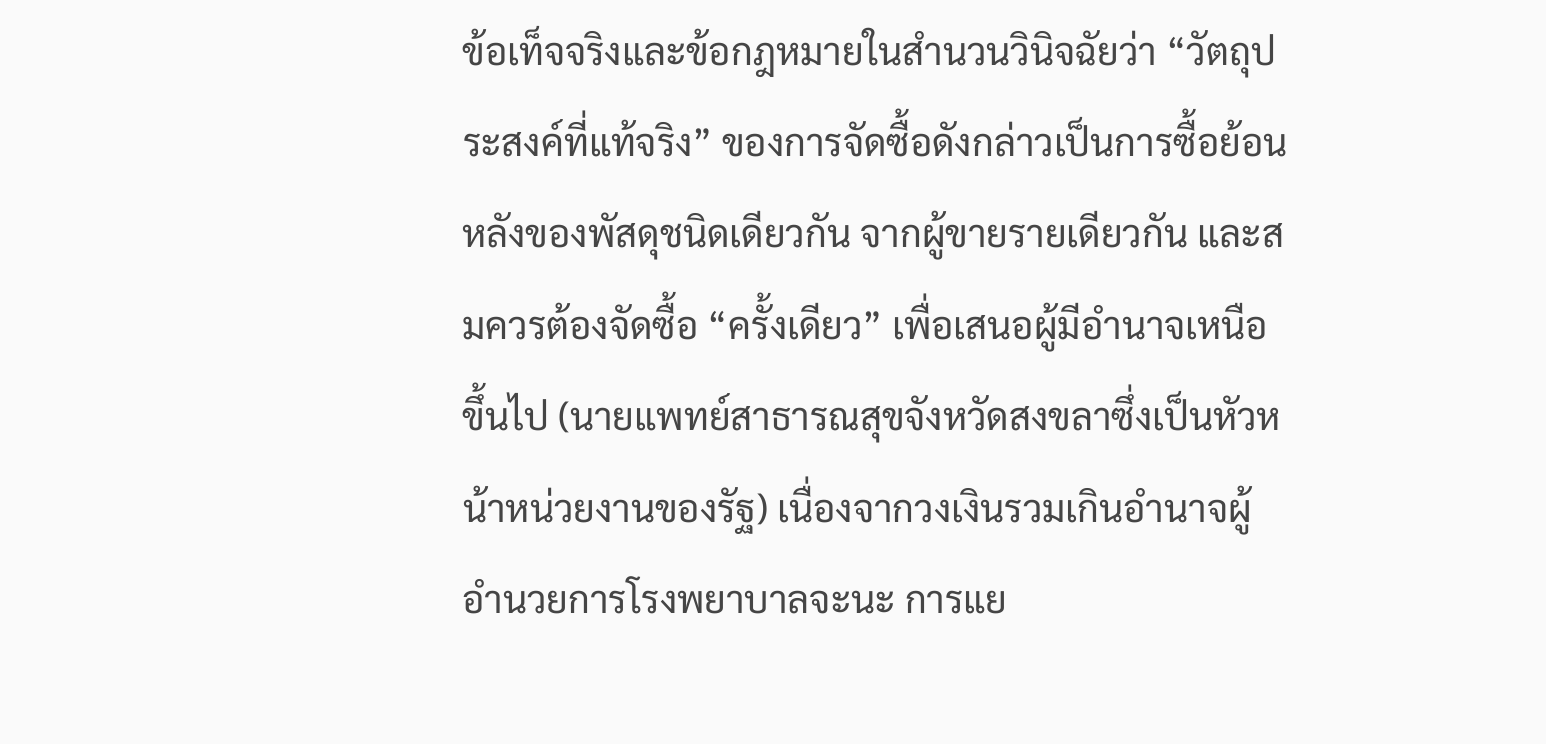ข้อเท็จจริงและข้อกฎหมายในสำนวนวินิจฉัยว่า “วัตถุประสงค์ที่แท้จริง” ของการจัดซื้อดังกล่าวเป็นการซื้อย้อนหลังของพัสดุชนิดเดียวกัน จากผู้ขายรายเดียวกัน และสมควรต้องจัดซื้อ “ครั้งเดียว” เพื่อเสนอผู้มีอำนาจเหนือขึ้นไป (นายแพทย์สาธารณสุขจังหวัดสงขลาซึ่งเป็นหัวหน้าหน่วยงานของรัฐ) เนื่องจากวงเงินรวมเกินอำนาจผู้อำนวยการโรงพยาบาลจะนะ การแย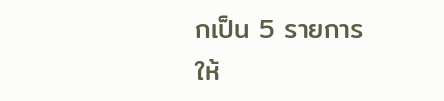กเป็น 5 รายการ ให้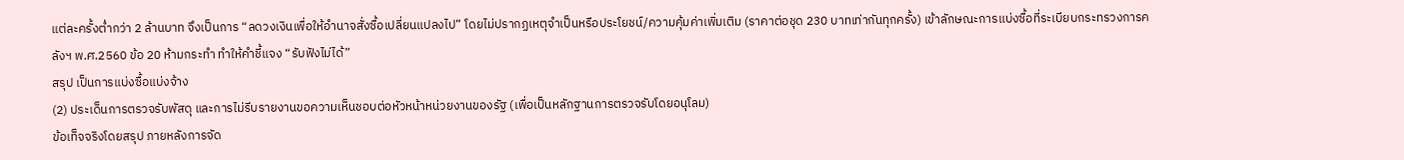แต่ละครั้งต่ำกว่า 2 ล้านบาท จึงเป็นการ “ลดวงเงินเพื่อให้อำนาจสั่งซื้อเปลี่ยนแปลงไป” โดยไม่ปรากฏเหตุจำเป็นหรือประโยชน์/ความคุ้มค่าเพิ่มเติม (ราคาต่อชุด 230 บาทเท่ากันทุกครั้ง) เข้าลักษณะการแบ่งซื้อที่ระเบียบกระทรวงการคลังฯ พ.ศ.2560 ข้อ 20 ห้ามกระทำ ทำให้คำชี้แจง “รับฟังไม่ได้”
สรุป เป็นการแบ่งซื้อแบ่งจ้าง
(2) ประเด็นการตรวจรับพัสดุ และการไม่รีบรายงานขอความเห็นชอบต่อหัวหน้าหน่วยงานของรัฐ (เพื่อเป็นหลักฐานการตรวจรับโดยอนุโลม)
ข้อเท็จจริงโดยสรุป ภายหลังการจัด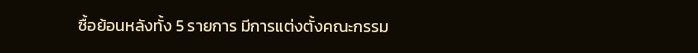ซื้อย้อนหลังทั้ง 5 รายการ มีการแต่งตั้งคณะกรรม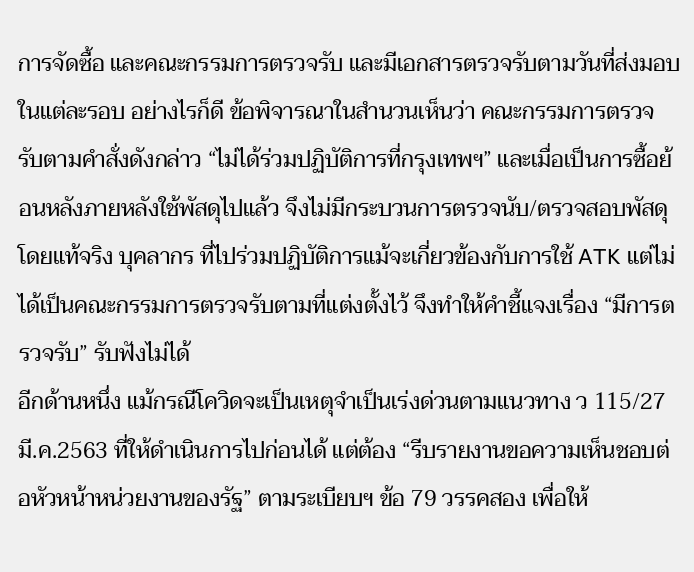การจัดซื้อ และคณะกรรมการตรวจรับ และมีเอกสารตรวจรับตามวันที่ส่งมอบในแต่ละรอบ อย่างไรก็ดี ข้อพิจารณาในสำนวนเห็นว่า คณะกรรมการตรวจรับตามคำสั่งดังกล่าว “ไม่ได้ร่วมปฏิบัติการที่กรุงเทพฯ” และเมื่อเป็นการซื้อย้อนหลังภายหลังใช้พัสดุไปแล้ว จึงไม่มีกระบวนการตรวจนับ/ตรวจสอบพัสดุโดยแท้จริง บุคลากร ที่ไปร่วมปฏิบัติการแม้จะเกี่ยวข้องกับการใช้ ATK แต่ไม่ได้เป็นคณะกรรมการตรวจรับตามที่แต่งตั้งไว้ จึงทำให้คำชี้แจงเรื่อง “มีการตรวจรับ” รับฟังไม่ได้
อีกด้านหนึ่ง แม้กรณีโควิดจะเป็นเหตุจำเป็นเร่งด่วนตามแนวทาง ว 115/27 มี.ค.2563 ที่ให้ดำเนินการไปก่อนได้ แต่ต้อง “รีบรายงานขอความเห็นชอบต่อหัวหน้าหน่วยงานของรัฐ” ตามระเบียบฯ ข้อ 79 วรรคสอง เพื่อให้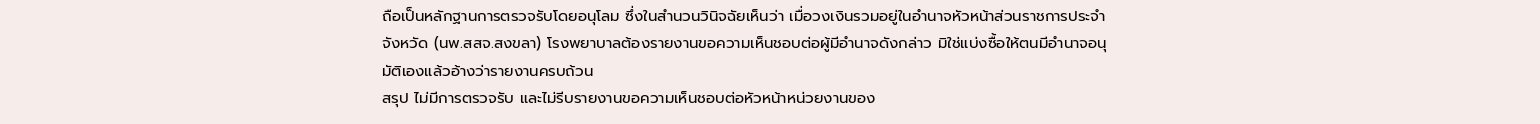ถือเป็นหลักฐานการตรวจรับโดยอนุโลม ซึ่งในสำนวนวินิจฉัยเห็นว่า เมื่อวงเงินรวมอยู่ในอำนาจหัวหน้าส่วนราชการประจำจังหวัด (นพ.สสจ.สงขลา) โรงพยาบาลต้องรายงานขอความเห็นชอบต่อผู้มีอำนาจดังกล่าว มิใช่แบ่งซื้อให้ตนมีอำนาจอนุมัติเองแล้วอ้างว่ารายงานครบถ้วน
สรุป ไม่มีการตรวจรับ และไม่รีบรายงานขอความเห็นชอบต่อหัวหน้าหน่วยงานของ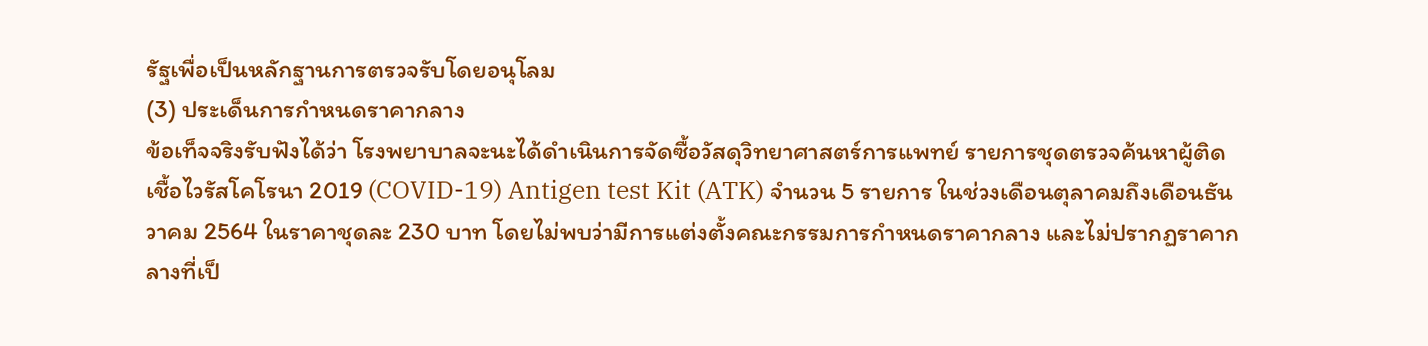รัฐเพื่อเป็นหลักฐานการตรวจรับโดยอนุโลม
(3) ประเด็นการกำหนดราคากลาง
ข้อเท็จจริงรับฟังได้ว่า โรงพยาบาลจะนะได้ดำเนินการจัดซื้อวัสดุวิทยาศาสตร์การแพทย์ รายการชุดตรวจค้นหาผู้ติดเชื้อไวรัสโคโรนา 2019 (COVID-19) Antigen test Kit (ATK) จำนวน 5 รายการ ในช่วงเดือนตุลาคมถึงเดือนธันวาคม 2564 ในราคาชุดละ 230 บาท โดยไม่พบว่ามีการแต่งตั้งคณะกรรมการกำหนดราคากลาง และไม่ปรากฏราคากลางที่เป็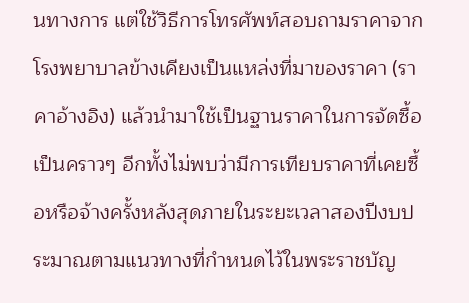นทางการ แต่ใช้วิธีการโทรศัพท์สอบถามราคาจากโรงพยาบาลข้างเคียงเป็นแหล่งที่มาของราคา (ราคาอ้างอิง) แล้วนำมาใช้เป็นฐานราคาในการจัดซื้อเป็นคราวๆ อีกทั้งไม่พบว่ามีการเทียบราคาที่เคยซื้อหรือจ้างครั้งหลังสุดภายในระยะเวลาสองปีงบประมาณตามแนวทางที่กำหนดไว้ในพระราชบัญ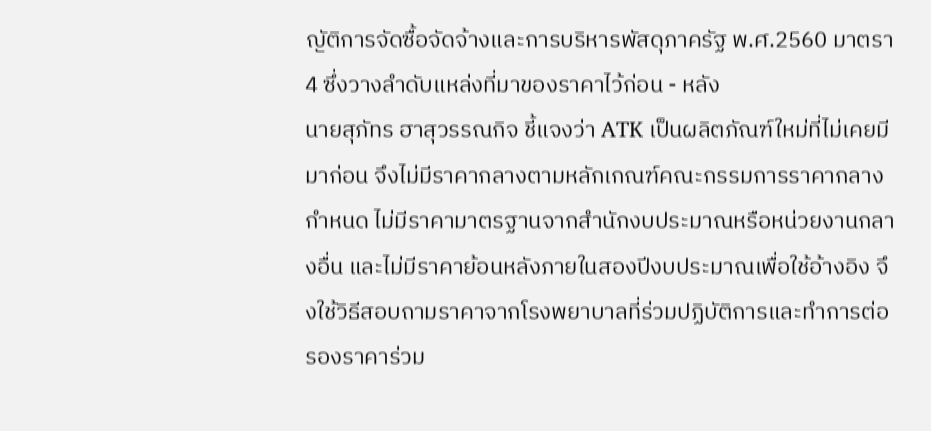ญัติการจัดซื้อจัดจ้างและการบริหารพัสดุภาครัฐ พ.ศ.2560 มาตรา 4 ซึ่งวางลำดับแหล่งที่มาของราคาไว้ก่อน - หลัง
นายสุภัทร ฮาสุวรรณกิจ ชี้แจงว่า ATK เป็นผลิตภัณฑ์ใหม่ที่ไม่เคยมีมาก่อน จึงไม่มีราคากลางตามหลักเกณฑ์คณะกรรมการราคากลางกำหนด ไม่มีราคามาตรฐานจากสำนักงบประมาณหรือหน่วยงานกลางอื่น และไม่มีราคาย้อนหลังภายในสองปีงบประมาณเพื่อใช้อ้างอิง จึงใช้วิธีสอบถามราคาจากโรงพยาบาลที่ร่วมปฏิบัติการและทำการต่อรองราคาร่วม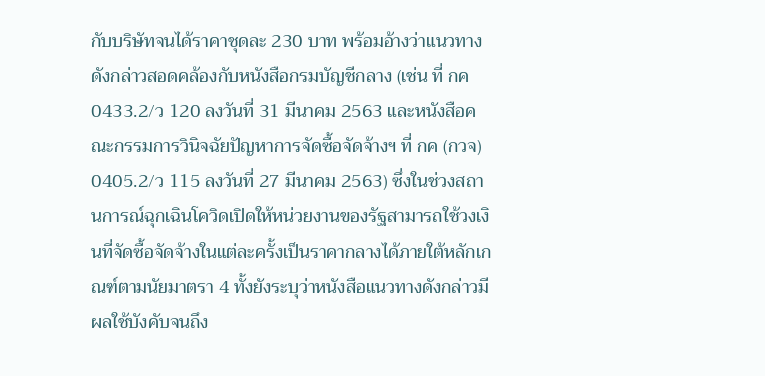กับบริษัทจนได้ราคาชุดละ 230 บาท พร้อมอ้างว่าแนวทางดังกล่าวสอดคล้องกับหนังสือกรมบัญชีกลาง (เช่น ที่ กค 0433.2/ว 120 ลงวันที่ 31 มีนาคม 2563 และหนังสือคณะกรรมการวินิจฉัยปัญหาการจัดซื้อจัดจ้างฯ ที่ กค (กวจ) 0405.2/ว 115 ลงวันที่ 27 มีนาคม 2563) ซึ่งในช่วงสถานการณ์ฉุกเฉินโควิดเปิดให้หน่วยงานของรัฐสามารถใช้วงเงินที่จัดซื้อจัดจ้างในแต่ละครั้งเป็นราคากลางได้ภายใต้หลักเกณฑ์ตามนัยมาตรา 4 ทั้งยังระบุว่าหนังสือแนวทางดังกล่าวมีผลใช้บังคับจนถึง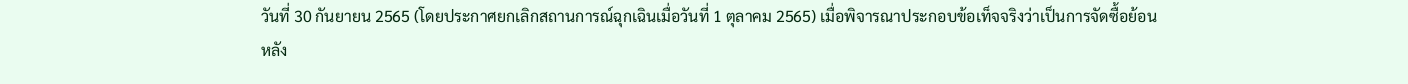วันที่ 30 กันยายน 2565 (โดยประกาศยกเลิกสถานการณ์ฉุกเฉินเมื่อวันที่ 1 ตุลาคม 2565) เมื่อพิจารณาประกอบข้อเท็จจริงว่าเป็นการจัดซื้อย้อนหลัง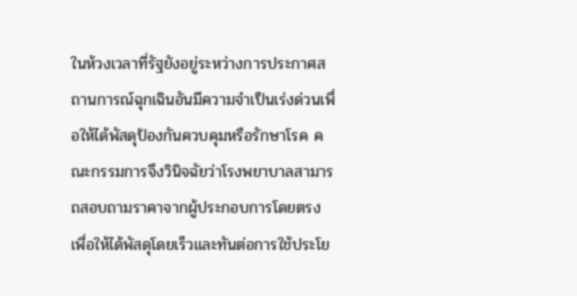ในห้วงเวลาที่รัฐยังอยู่ระหว่างการประกาศสถานการณ์ฉุกเฉินอันมีความจำเป็นเร่งด่วนเพื่อให้ได้พัสดุป้องกันควบคุมหรือรักษาโรค คณะกรรมการจึงวินิจฉัยว่าโรงพยาบาลสามารถสอบถามราคาจากผู้ประกอบการโดยตรงเพื่อให้ได้พัสดุโดยเร็วและทันต่อการใช้ประโย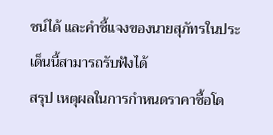ชน์ได้ และคำชี้แจงของนายสุภัทรในประเด็นนี้สามารถรับฟังได้
สรุป เหตุผลในการกำหนดราคาซื้อโด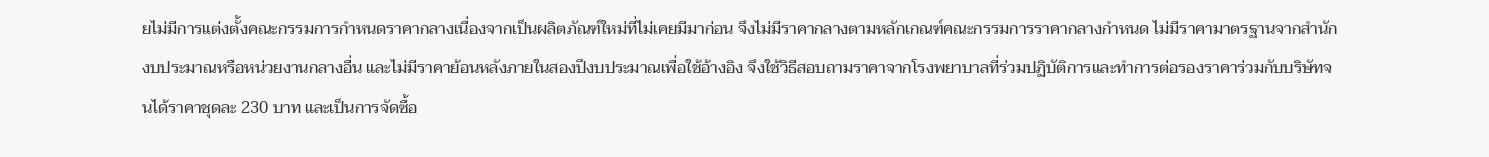ยไม่มีการแต่งตั้งคณะกรรมการกำหนดราคากลางเนื่องจากเป็นผลิตภัณฑ์ใหม่ที่ไม่เคยมีมาก่อน จึงไม่มีราคากลางตามหลักเกณฑ์คณะกรรมการราคากลางกำหนด ไม่มีราคามาตรฐานจากสำนักงบประมาณหรือหน่วยงานกลางอื่น และไม่มีราคาย้อนหลังภายในสองปีงบประมาณเพื่อใช้อ้างอิง จึงใช้วิธีสอบถามราคาจากโรงพยาบาลที่ร่วมปฏิบัติการและทำการต่อรองราคาร่วมกับบริษัทจนได้ราคาชุดละ 230 บาท และเป็นการจัดซื้อ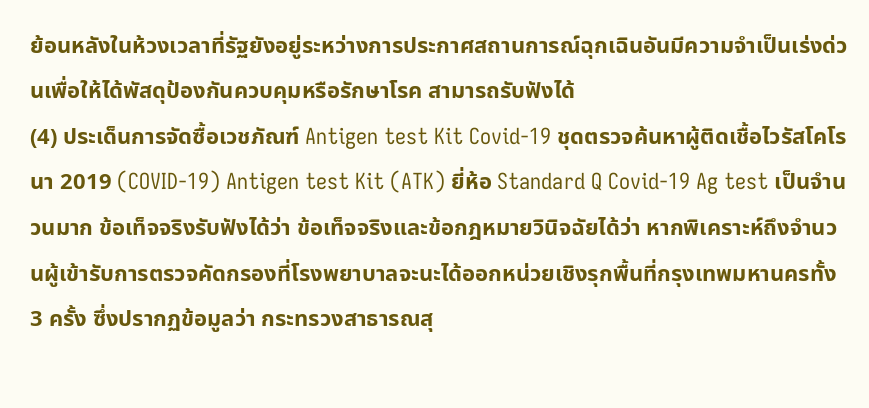ย้อนหลังในห้วงเวลาที่รัฐยังอยู่ระหว่างการประกาศสถานการณ์ฉุกเฉินอันมีความจำเป็นเร่งด่วนเพื่อให้ได้พัสดุป้องกันควบคุมหรือรักษาโรค สามารถรับฟังได้
(4) ประเด็นการจัดซื้อเวชภัณฑ์ Antigen test Kit Covid-19 ชุดตรวจค้นหาผู้ติดเชื้อไวรัสโคโรนา 2019 (COVID-19) Antigen test Kit (ATK) ยี่ห้อ Standard Q Covid-19 Ag test เป็นจำนวนมาก ข้อเท็จจริงรับฟังได้ว่า ข้อเท็จจริงและข้อกฎหมายวินิจฉัยได้ว่า หากพิเคราะห์ถึงจำนวนผู้เข้ารับการตรวจคัดกรองที่โรงพยาบาลจะนะได้ออกหน่วยเชิงรุกพื้นที่กรุงเทพมหานครทั้ง 3 ครั้ง ซึ่งปรากฏข้อมูลว่า กระทรวงสาธารณสุ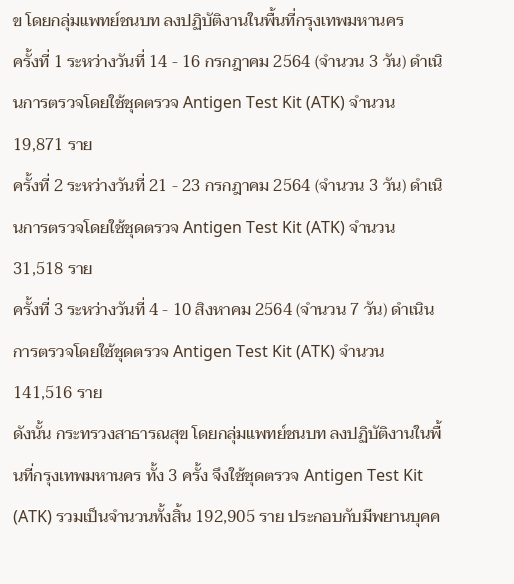ข โดยกลุ่มแพทย์ชนบท ลงปฏิบัติงานในพื้นที่กรุงเทพมหานคร
ครั้งที่ 1 ระหว่างวันที่ 14 - 16 กรกฎาคม 2564 (จำนวน 3 วัน) ดำเนินการตรวจโดยใช้ชุดตรวจ Antigen Test Kit (ATK) จำนวน 19,871 ราย
ครั้งที่ 2 ระหว่างวันที่ 21 - 23 กรกฎาคม 2564 (จำนวน 3 วัน) ดำเนินการตรวจโดยใช้ชุดตรวจ Antigen Test Kit (ATK) จำนวน 31,518 ราย
ครั้งที่ 3 ระหว่างวันที่ 4 - 10 สิงหาคม 2564 (จำนวน 7 วัน) ดำเนินการตรวจโดยใช้ชุดตรวจ Antigen Test Kit (ATK) จำนวน 141,516 ราย
ดังนั้น กระทรวงสาธารณสุข โดยกลุ่มแพทย์ชนบท ลงปฏิบัติงานในพื้นที่กรุงเทพมหานคร ทั้ง 3 ครั้ง จึงใช้ชุดตรวจ Antigen Test Kit (ATK) รวมเป็นจำนวนทั้งสิ้น 192,905 ราย ประกอบกับมีพยานบุคค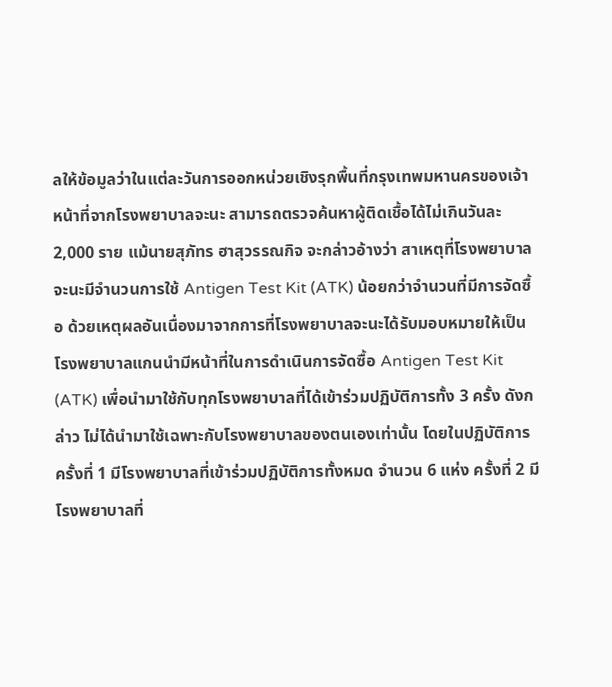ลให้ข้อมูลว่าในแต่ละวันการออกหน่วยเชิงรุกพื้นที่กรุงเทพมหานครของเจ้าหน้าที่จากโรงพยาบาลจะนะ สามารถตรวจค้นหาผู้ติดเชื้อได้ไม่เกินวันละ 2,000 ราย แม้นายสุภัทร ฮาสุวรรณกิจ จะกล่าวอ้างว่า สาเหตุที่โรงพยาบาลจะนะมีจำนวนการใช้ Antigen Test Kit (ATK) น้อยกว่าจำนวนที่มีการจัดซื้อ ด้วยเหตุผลอันเนื่องมาจากการที่โรงพยาบาลจะนะได้รับมอบหมายให้เป็นโรงพยาบาลแกนนำมีหน้าที่ในการดำเนินการจัดซื้อ Antigen Test Kit (ATK) เพื่อนำมาใช้กับทุกโรงพยาบาลที่ได้เข้าร่วมปฏิบัติการทั้ง 3 ครั้ง ดังกล่าว ไม่ได้นำมาใช้เฉพาะกับโรงพยาบาลของตนเองเท่านั้น โดยในปฏิบัติการครั้งที่ 1 มีโรงพยาบาลที่เข้าร่วมปฏิบัติการทั้งหมด จำนวน 6 แห่ง ครั้งที่ 2 มีโรงพยาบาลที่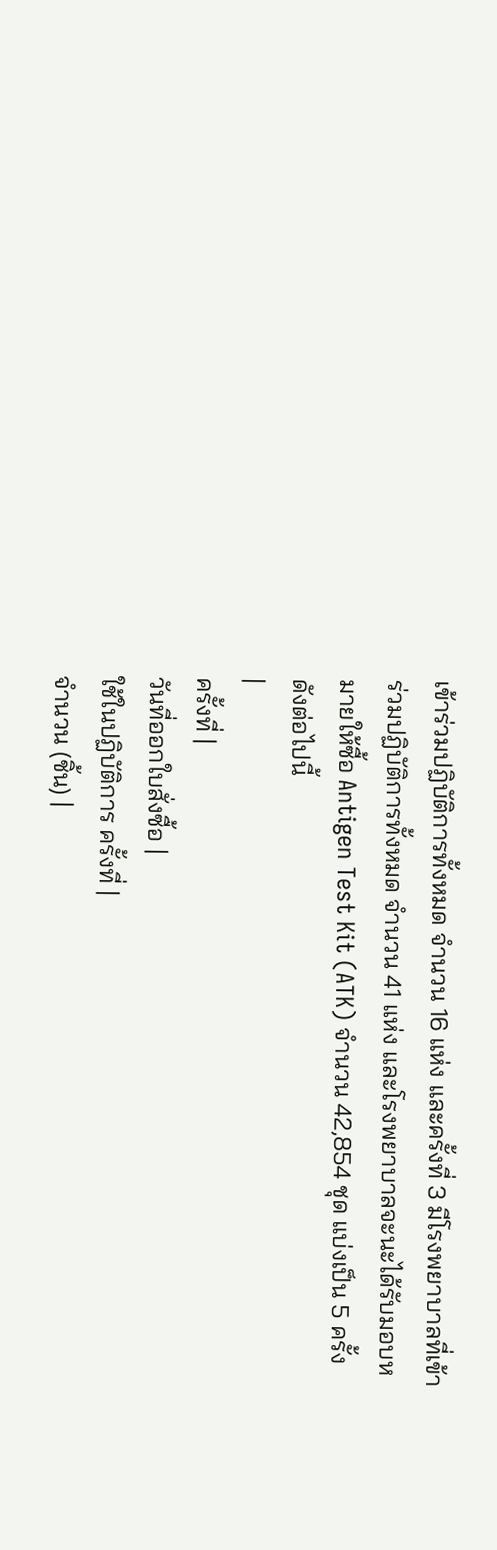เข้าร่วมปฏิบัติการทั้งหมด จำนวน 16 แห่ง และครั้งที่ 3 มีโรงพยาบาลที่เข้าร่วมปฏิบัติการทั้งหมด จำนวน 41 แห่ง และโรงพยาบาลจะนะได้รับมอบหมายให้ซื้อ Antigen Test Kit (ATK) จำนวน 42,854 ชุด แบ่งเป็น 5 ครั้ง ดังต่อไปนี้
|
ครั้งที่ |
วันที่ออกใบสั่งซื้อ |
ใช้ในปฏิบัติการ ครั้งที่ |
จำนวน (ชิ้น) |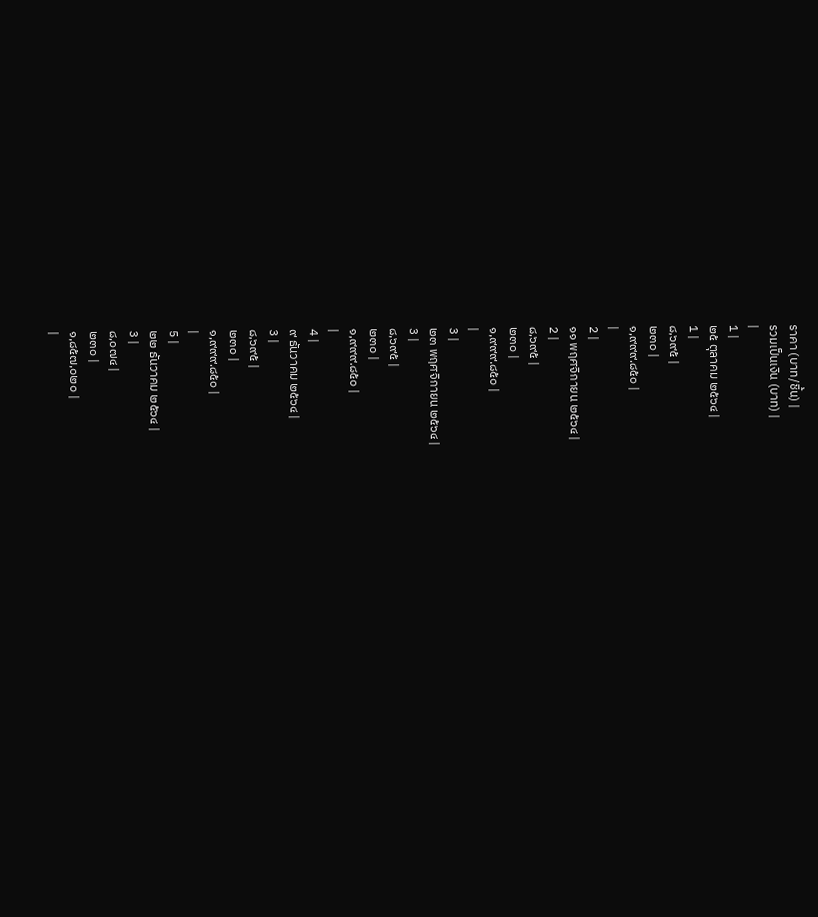ราคา (บาท/ชิ้น) |
รวมเป็นเงิน (บาท) |
|
1 |
๒๕ ตุลาคม ๒๕๖๔ |
1 |
๘,๖๙๕ |
๒๓๐ |
๑,๙๙๙.๘๕๐ |
|
2 |
๑๑ พฤศจิกายน ๒๕๖๔ |
2 |
๘,๖๙๕ |
๒๓๐ |
๑,๙๙๙.๘๕๐ |
|
3 |
๒๓ พฤศจิกายน ๒๕๖๔ |
3 |
๘,๖๙๕ |
๒๓๐ |
๑,๙๙๙.๘๕๐ |
|
4 |
๙ ธันวาคม ๒๕๖๔ |
3 |
๘,๖๙๕ |
๒๓๐ |
๑,๙๙๙.๘๕๐ |
|
5 |
๒๒ ธันวาคม ๒๕๖๔ |
3 |
๘,๐๗๔ |
๒๓๐ |
๑,๘๕๗,๐๒๐ |
|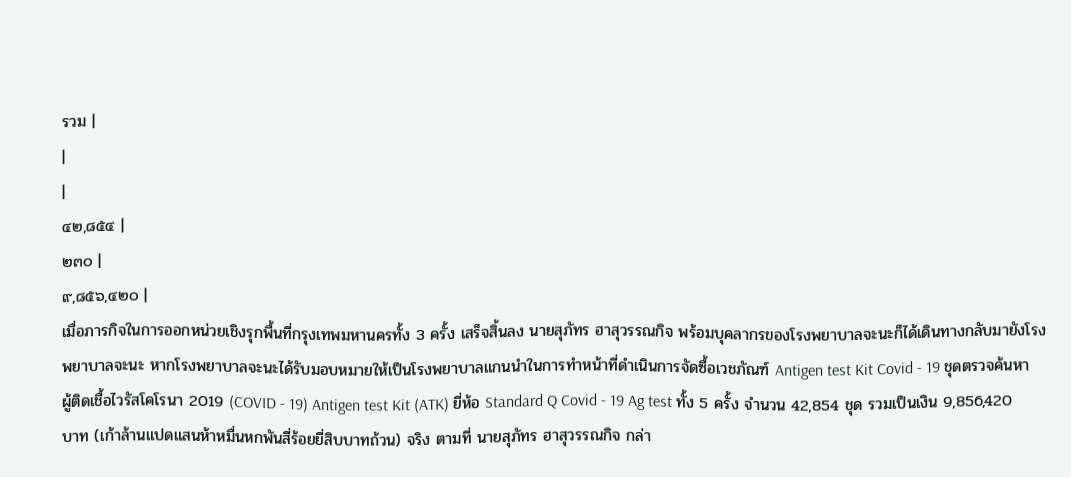รวม |
|
|
๔๒,๘๕๔ |
๒๓๐ |
๙,๘๕๖,๔๒๐ |
เมื่อภารกิจในการออกหน่วยเชิงรุกพื้นที่กรุงเทพมหานครทั้ง 3 ครั้ง เสร็จสิ้นลง นายสุภัทร ฮาสุวรรณกิจ พร้อมบุคลากรของโรงพยาบาลจะนะก็ได้เดินทางกลับมายังโรงพยาบาลจะนะ หากโรงพยาบาลจะนะได้รับมอบหมายให้เป็นโรงพยาบาลแกนนำในการทำหน้าที่ดำเนินการจัดซื้อเวชภัณฑ์ Antigen test Kit Covid - 19 ชุดตรวจค้นหาผู้ติดเชื้อไวรัสโคโรนา 2019 (COVID - 19) Antigen test Kit (ATK) ยี่ห้อ Standard Q Covid - 19 Ag test ทั้ง 5 ครั้ง จำนวน 42,854 ชุด รวมเป็นเงิน 9,856,420 บาท (เก้าล้านแปดแสนห้าหมื่นหกพันสี่ร้อยยี่สิบบาทถ้วน) จริง ตามที่ นายสุภัทร ฮาสุวรรณกิจ กล่า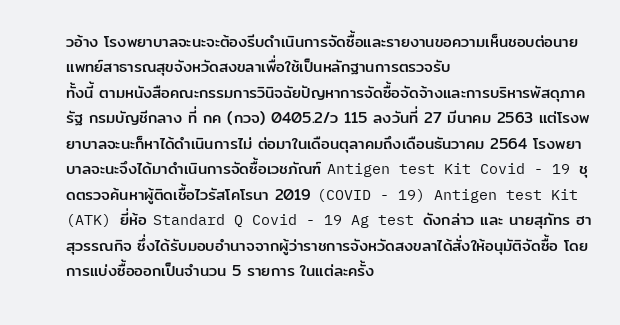วอ้าง โรงพยาบาลจะนะจะต้องรีบดำเนินการจัดซื้อและรายงานขอความเห็นชอบต่อนายแพทย์สาธารณสุขจังหวัดสงขลาเพื่อใช้เป็นหลักฐานการตรวจรับ
ทั้งนี้ ตามหนังสือคณะกรรมการวินิจฉัยปัญหาการจัดซื้อจัดจ้างและการบริหารพัสดุภาครัฐ กรมบัญชีกลาง ที่ กค (กวจ) 0405.2/ว 115 ลงวันที่ 27 มีนาคม 2563 แต่โรงพยาบาลจะนะก็หาได้ดำเนินการไม่ ต่อมาในเดือนตุลาคมถึงเดือนธันวาคม 2564 โรงพยาบาลจะนะจึงได้มาดำเนินการจัดซื้อเวชภัณฑ์ Antigen test Kit Covid - 19 ชุดตรวจค้นหาผู้ติดเชื้อไวรัสโคโรนา 2019 (COVID - 19) Antigen test Kit (ATK) ยี่ห้อ Standard Q Covid - 19 Ag test ดังกล่าว และ นายสุภัทร ฮาสุวรรณกิจ ซึ่งได้รับมอบอำนาจจากผู้ว่าราชการจังหวัดสงขลาได้สั่งให้อนุมัติจัดซื้อ โดยการแบ่งซื้อออกเป็นจำนวน 5 รายการ ในแต่ละครั้ง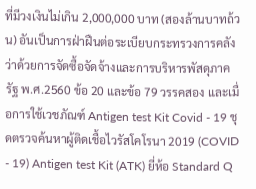ที่มีวงเงินไม่เกิน 2,000,000 บาท (สองล้านบาทถ้วน) อันเป็นการฝ่าฝืนต่อระเบียบกระทรวงการคลังว่าด้วยการจัดซื้อจัดจ้างและการบริหารพัสดุภาครัฐ พ.ศ.2560 ข้อ 20 และข้อ 79 วรรคสอง และเมื่อการใช้เวชภัณฑ์ Antigen test Kit Covid - 19 ชุดตรวจค้นหาผู้ติดเชื้อไวรัสโคโรนา 2019 (COVID - 19) Antigen test Kit (ATK) ยี่ห้อ Standard Q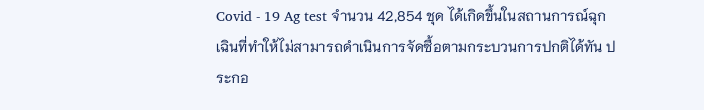Covid - 19 Ag test จำนวน 42,854 ชุด ได้เกิดขึ้นในสถานการณ์ฉุกเฉินที่ทำให้ไม่สามารถดำเนินการจัดซื้อตามกระบวนการปกติได้ทัน ประกอ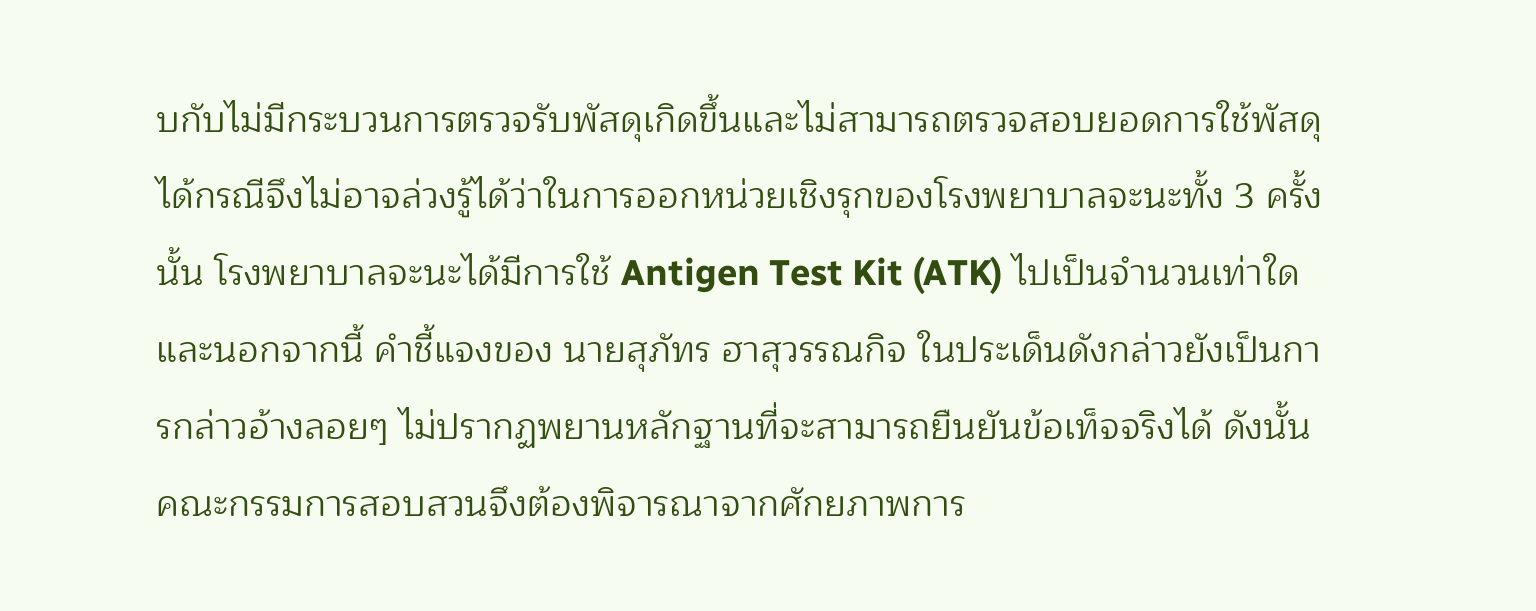บกับไม่มีกระบวนการตรวจรับพัสดุเกิดขึ้นและไม่สามารถตรวจสอบยอดการใช้พัสดุได้กรณีจึงไม่อาจล่วงรู้ได้ว่าในการออกหน่วยเชิงรุกของโรงพยาบาลจะนะทั้ง 3 ครั้ง นั้น โรงพยาบาลจะนะได้มีการใช้ Antigen Test Kit (ATK) ไปเป็นจำนวนเท่าใด
และนอกจากนี้ คำชี้แจงของ นายสุภัทร ฮาสุวรรณกิจ ในประเด็นดังกล่าวยังเป็นการกล่าวอ้างลอยๆ ไม่ปรากฏพยานหลักฐานที่จะสามารถยืนยันข้อเท็จจริงได้ ดังนั้น คณะกรรมการสอบสวนจึงต้องพิจารณาจากศักยภาพการ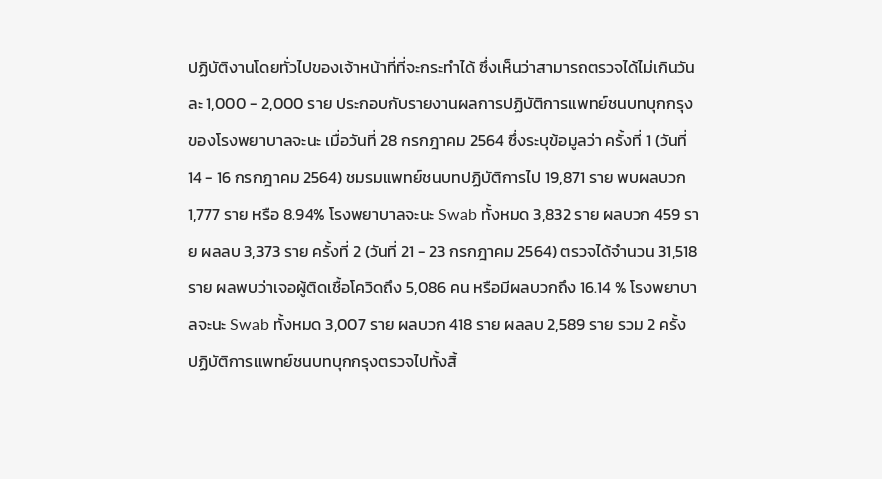ปฏิบัติงานโดยทั่วไปของเจ้าหน้าที่ที่จะกระทำได้ ซึ่งเห็นว่าสามารถตรวจได้ไม่เกินวันละ 1,000 - 2,000 ราย ประกอบกับรายงานผลการปฏิบัติการแพทย์ชนบทบุกกรุงของโรงพยาบาลจะนะ เมื่อวันที่ 28 กรกฎาคม 2564 ซึ่งระบุข้อมูลว่า ครั้งที่ 1 (วันที่ 14 - 16 กรกฎาคม 2564) ชมรมแพทย์ชนบทปฏิบัติการไป 19,871 ราย พบผลบวก 1,777 ราย หรือ 8.94% โรงพยาบาลจะนะ Swab ทั้งหมด 3,832 ราย ผลบวก 459 ราย ผลลบ 3,373 ราย ครั้งที่ 2 (วันที่ 21 - 23 กรกฎาคม 2564) ตรวจได้จำนวน 31,518 ราย ผลพบว่าเจอผู้ติดเชื้อโควิดถึง 5,086 คน หรือมีผลบวกถึง 16.14 % โรงพยาบาลจะนะ Swab ทั้งหมด 3,007 ราย ผลบวก 418 ราย ผลลบ 2,589 ราย รวม 2 ครั้ง ปฏิบัติการแพทย์ชนบทบุกกรุงตรวจไปทั้งสิ้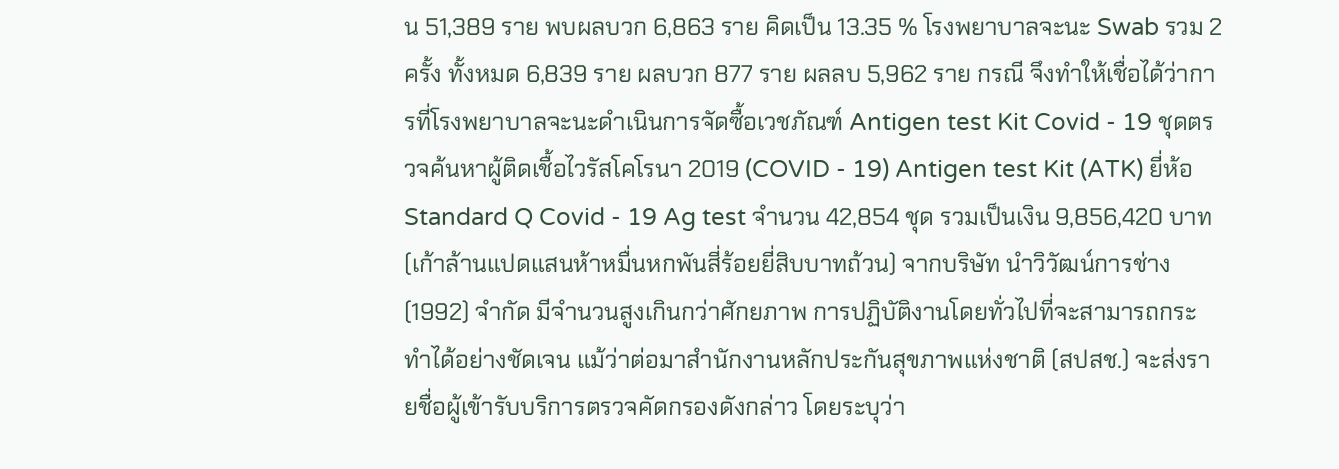น 51,389 ราย พบผลบวก 6,863 ราย คิดเป็น 13.35 % โรงพยาบาลจะนะ Swab รวม 2 ครั้ง ทั้งหมด 6,839 ราย ผลบวก 877 ราย ผลลบ 5,962 ราย กรณี จึงทำให้เชื่อได้ว่าการที่โรงพยาบาลจะนะดำเนินการจัดซื้อเวชภัณฑ์ Antigen test Kit Covid - 19 ชุดตรวจค้นหาผู้ติดเชื้อไวรัสโคโรนา 2019 (COVID - 19) Antigen test Kit (ATK) ยี่ห้อ Standard Q Covid - 19 Ag test จำนวน 42,854 ชุด รวมเป็นเงิน 9,856,420 บาท (เก้าล้านแปดแสนห้าหมื่นหกพันสี่ร้อยยี่สิบบาทถ้วน) จากบริษัท นำวิวัฒน์การช่าง (1992) จำกัด มีจำนวนสูงเกินกว่าศักยภาพ การปฏิบัติงานโดยทั่วไปที่จะสามารถกระทำได้อย่างชัดเจน แม้ว่าต่อมาสำนักงานหลักประกันสุขภาพแห่งชาติ (สปสช.) จะส่งรายชื่อผู้เข้ารับบริการตรวจคัดกรองดังกล่าว โดยระบุว่า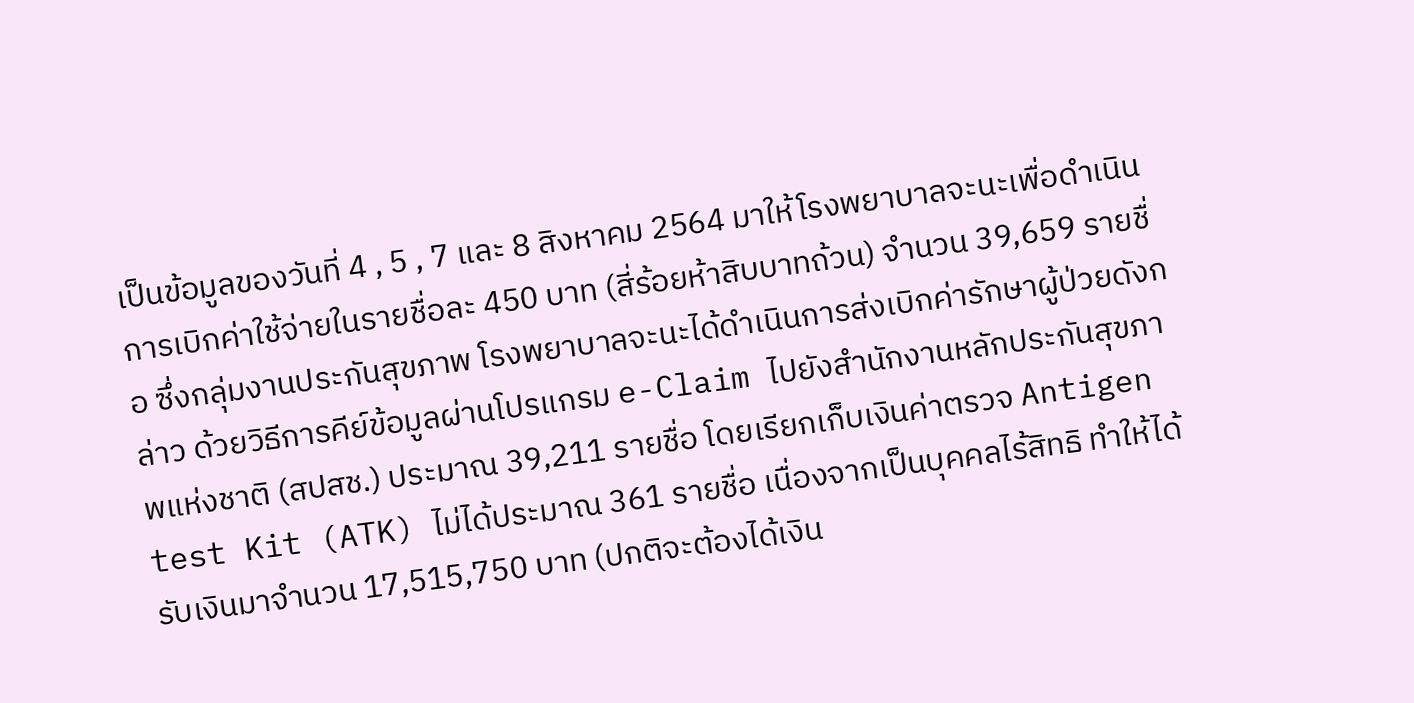เป็นข้อมูลของวันที่ 4 , 5 , 7 และ 8 สิงหาคม 2564 มาให้โรงพยาบาลจะนะเพื่อดำเนินการเบิกค่าใช้จ่ายในรายชื่อละ 450 บาท (สี่ร้อยห้าสิบบาทถ้วน) จำนวน 39,659 รายชื่อ ซึ่งกลุ่มงานประกันสุขภาพ โรงพยาบาลจะนะได้ดำเนินการส่งเบิกค่ารักษาผู้ป่วยดังกล่าว ด้วยวิธีการคีย์ข้อมูลผ่านโปรแกรม e-Claim ไปยังสำนักงานหลักประกันสุขภาพแห่งชาติ (สปสช.) ประมาณ 39,211 รายชื่อ โดยเรียกเก็บเงินค่าตรวจ Antigen test Kit (ATK) ไม่ได้ประมาณ 361 รายชื่อ เนื่องจากเป็นบุคคลไร้สิทธิ ทำให้ได้รับเงินมาจำนวน 17,515,750 บาท (ปกติจะต้องได้เงิน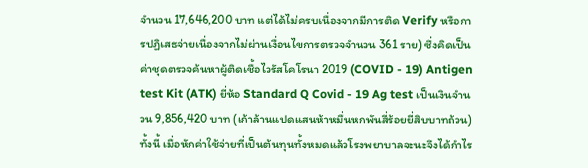จำนวน 17,646,200 บาท แต่ได้ไม่ครบเนื่องจากมีการติด Verify หรือการปฏิเสธจ่ายเนื่องจากไม่ผ่านเงื่อนไขการตรวจจำนวน 361 ราย) ซึ่งคิดเป็นค่าชุดตรวจค้นหาผู้ติดเชื้อไวรัสโคโรนา 2019 (COVID - 19) Antigen test Kit (ATK) ยี่ห้อ Standard Q Covid - 19 Ag test เป็นเงินจำนวน 9,856,420 บาท (เก้าล้านแปดแสนห้าหมื่นหกพันสี่ร้อยยี่สิบบาทถ้วน) ทั้งนี้ เมื่อหักค่าใช้จ่ายที่เป็นต้นทุนทั้งหมดแล้วโรงพยาบาลจะนะจึงได้กำไร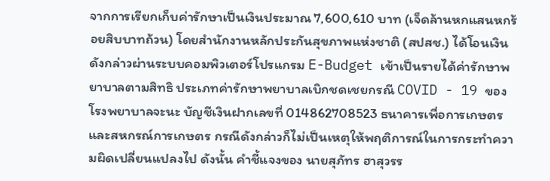จากการเรียกเก็บค่ารักษาเป็นเงินประมาณ 7,600,610 บาท (เจ็ดล้านหกแสนหกร้อยสิบบาทถ้วน) โดยสำนักงานหลักประกันสุขภาพแห่งชาติ (สปสช.) ได้โอนเงินดังกล่าวผ่านระบบคอมพิวเตอร์โปรแกรม E-Budget เข้าเป็นรายได้ค่ารักษาพยาบาลตามสิทธิ ประเภทค่ารักษาพยาบาลเบิกชดเชยกรณี COVID - 19 ของโรงพยาบาลจะนะ บัญชีเงินฝากเลขที่ 014862708523 ธนาคารเพื่อการเกษตรและสหกรณ์การเกษตร กรณีดังกล่าวก็ไม่เป็นเหตุให้พฤติการณ์ในการกระทำความผิดเปลี่ยนแปลงไป ดังนั้น คำชี้แจงของ นายสุภัทร ฮาสุวรร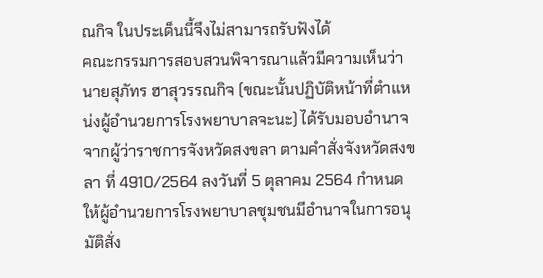ณกิจ ในประเด็นนี้จึงไม่สามารถรับฟังได้
คณะกรรมการสอบสวนพิจารณาแล้วมีความเห็นว่า นายสุภัทร ฮาสุวรรณกิจ (ขณะนั้นปฏิบัติหน้าที่ตำแหน่งผู้อำนวยการโรงพยาบาลจะนะ) ได้รับมอบอำนาจจากผู้ว่าราชการจังหวัดสงขลา ตามคำสั่งจังหวัดสงขลา ที่ 4910/2564 ลงวันที่ 5 ตุลาคม 2564 กำหนดให้ผู้อำนวยการโรงพยาบาลชุมชนมีอำนาจในการอนุมัติสั่ง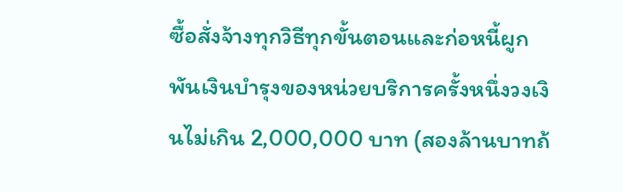ซื้อสั่งจ้างทุกวิธีทุกขั้นตอนและก่อหนี้ผูกพันเงินบำรุงของหน่วยบริการครั้งหนึ่งวงเงินไม่เกิน 2,000,000 บาท (สองล้านบาทถ้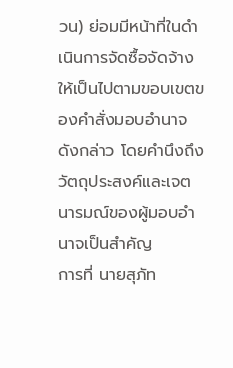วน) ย่อมมีหน้าที่ในดำเนินการจัดซื้อจัดจ้างให้เป็นไปตามขอบเขตของคำสั่งมอบอำนาจดังกล่าว โดยคำนึงถึงวัตถุประสงค์และเจตนารมณ์ของผู้มอบอำนาจเป็นสำคัญ
การที่ นายสุภัท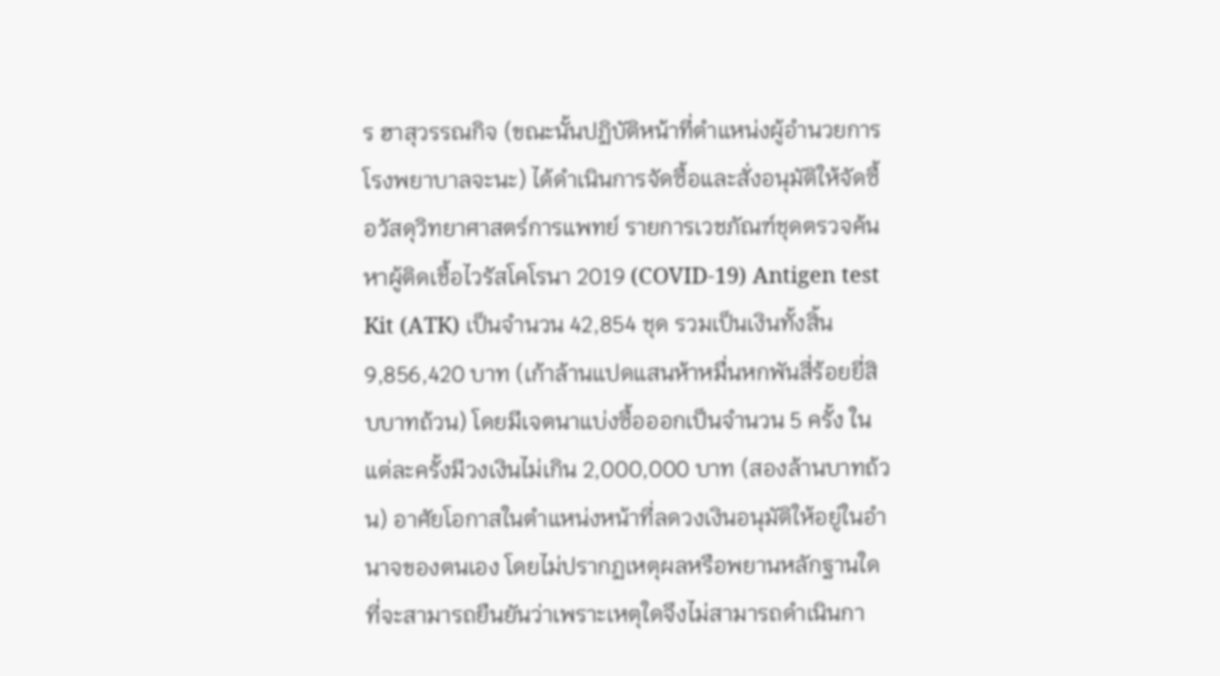ร ฮาสุวรรณกิจ (ขณะนั้นปฏิบัติหน้าที่ตำแหน่งผู้อำนวยการโรงพยาบาลจะนะ) ได้ดำเนินการจัดซื้อและสั่งอนุมัติให้จัดซื้อวัสดุวิทยาศาสตร์การแพทย์ รายการเวชภัณฑ์ชุดตรวจค้นหาผู้ติดเชื้อไวรัสโคโรนา 2019 (COVID-19) Antigen test Kit (ATK) เป็นจำนวน 42,854 ชุด รวมเป็นเงินทั้งสิ้น 9,856,420 บาท (เก้าล้านแปดแสนห้าหมื่นหกพันสี่ร้อยยี่สิบบาทถ้วน) โดยมีเจตนาแบ่งซื้อออกเป็นจำนวน 5 ครั้ง ในแต่ละครั้งมีวงเงินไม่เกิน 2,000,000 บาท (สองล้านบาทถ้วน) อาศัยโอกาสในตำแหน่งหน้าที่ลดวงเงินอนุมัติให้อยู่ในอำนาจของตนเอง โดยไม่ปรากฏเหตุผลหรือพยานหลักฐานใดที่จะสามารถยืนยันว่าเพราะเหตุใดจึงไม่สามารถดำเนินกา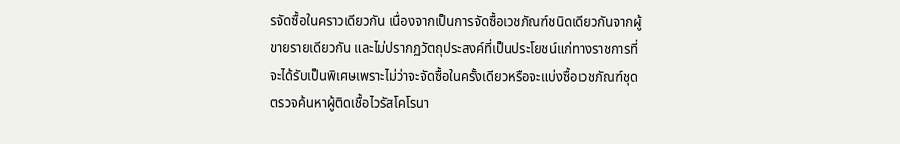รจัดซื้อในคราวเดียวกัน เนื่องจากเป็นการจัดซื้อเวชภัณฑ์ชนิดเดียวกันจากผู้ขายรายเดียวกัน และไม่ปรากฏวัตถุประสงค์ที่เป็นประโยชน์แก่ทางราชการที่จะได้รับเป็นพิเศษเพราะไม่ว่าจะจัดซื้อในครั้งเดียวหรือจะแบ่งซื้อเวชภัณฑ์ชุดตรวจค้นหาผู้ติดเชื้อไวรัสโคโรนา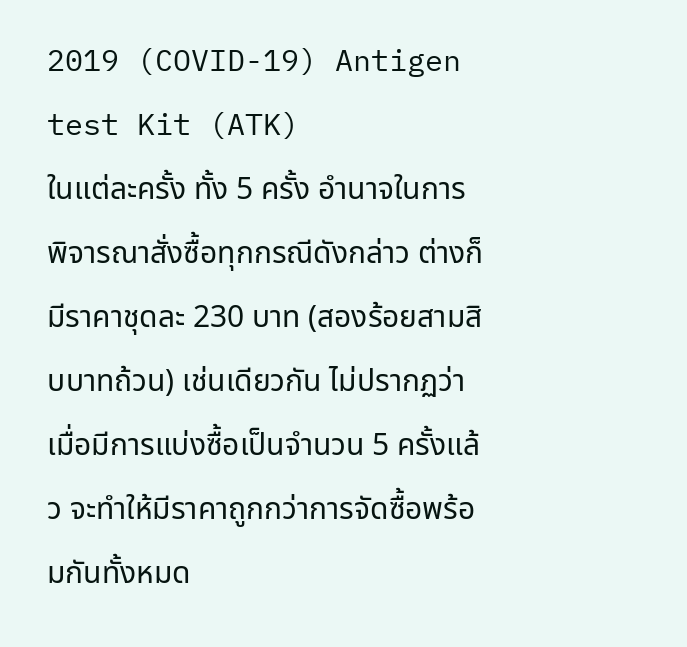2019 (COVID-19) Antigen test Kit (ATK)
ในแต่ละครั้ง ทั้ง 5 ครั้ง อำนาจในการพิจารณาสั่งซื้อทุกกรณีดังกล่าว ต่างก็มีราคาชุดละ 230 บาท (สองร้อยสามสิบบาทถ้วน) เช่นเดียวกัน ไม่ปรากฏว่าเมื่อมีการแบ่งซื้อเป็นจำนวน 5 ครั้งแล้ว จะทำให้มีราคาถูกกว่าการจัดซื้อพร้อมกันทั้งหมด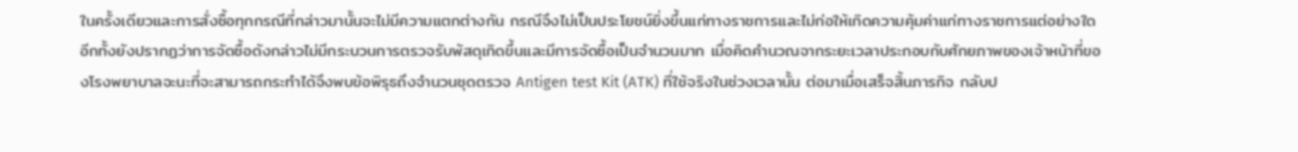ในครั้งเดียวและการสั่งซื้อทุกกรณีที่กล่าวมานั้นจะไม่มีความแตกต่างกัน กรณีจึงไม่เป็นประโยชน์ยิ่งขึ้นแก่ทางราชการและไม่ก่อให้เกิดความคุ้มค่าแก่ทางราชการแต่อย่างใด
อีกทั้งยังปรากฏว่าการจัดซื้อดังกล่าวไม่มีกระบวนการตรวจรับพัสดุเกิดขึ้นและมีการจัดซื้อเป็นจำนวนมาก เมื่อคิดคำนวณจากระยะเวลาประกอบกับศักยภาพของเจ้าหน้าที่ของโรงพยาบาลจะนะที่จะสามารถกระทำได้จึงพบข้อพิรุธถึงจำนวนชุดตรวจ Antigen test Kit (ATK) ที่ใช้จริงในช่วงเวลานั้น ต่อมาเมื่อเสร็จสิ้นภารกิจ กลับป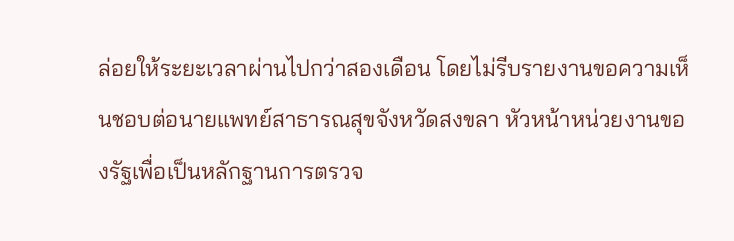ล่อยให้ระยะเวลาผ่านไปกว่าสองเดือน โดยไม่รีบรายงานขอความเห็นชอบต่อนายแพทย์สาธารณสุขจังหวัดสงขลา หัวหน้าหน่วยงานของรัฐเพื่อเป็นหลักฐานการตรวจ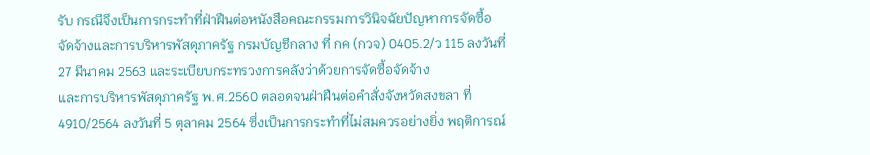รับ กรณีจึงเป็นการกระทำที่ฝ่าฝืนต่อหนังสือคณะกรรมการวินิจฉัยปัญหาการจัดซื้อจัดจ้างและการบริหารพัสดุภาครัฐ กรมบัญชีกลาง ที่ กค (กวจ) 0405.2/ว 115 ลงวันที่ 27 มีนาคม 2563 และระเบียบกระทรวงการคลังว่าด้วยการจัดซื้อจัดจ้าง
และการบริหารพัสดุภาครัฐ พ.ศ.2560 ตลอดจนฝ่าฝืนต่อคำสั่งจังหวัดสงขลา ที่ 4910/2564 ลงวันที่ 5 ตุลาคม 2564 ซึ่งเป็นการกระทำที่ไม่สมควรอย่างยิ่ง พฤติการณ์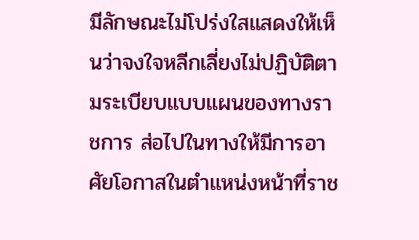มีลักษณะไม่โปร่งใสแสดงให้เห็นว่าจงใจหลีกเลี่ยงไม่ปฏิบัติตามระเบียบแบบแผนของทางราชการ ส่อไปในทางให้มีการอาศัยโอกาสในตำแหน่งหน้าที่ราช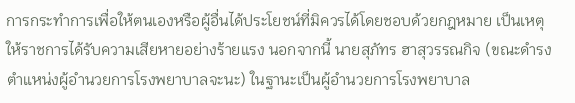การกระทำการเพื่อให้ตนเองหรือผู้อื่นได้ประโยชน์ที่มิควรได้โดยชอบด้วยกฎหมาย เป็นเหตุให้ราชการได้รับความเสียหายอย่างร้ายแรง นอกจากนี้ นายสุภัทร ฮาสุวรรณกิจ (ขณะดำรงตำแหน่งผู้อำนวยการโรงพยาบาลจะนะ) ในฐานะเป็นผู้อำนวยการโรงพยาบาล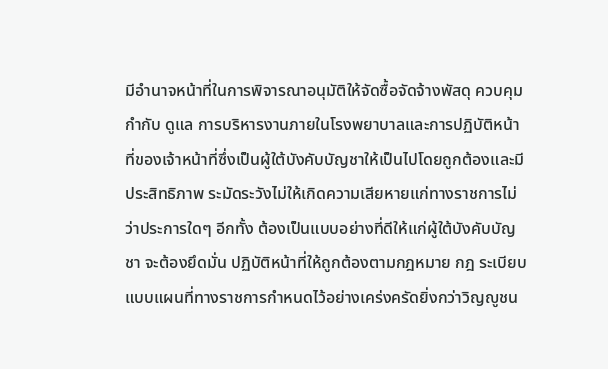มีอำนาจหน้าที่ในการพิจารณาอนุมัติให้จัดซื้อจัดจ้างพัสดุ ควบคุม กำกับ ดูแล การบริหารงานภายในโรงพยาบาลและการปฏิบัติหน้าที่ของเจ้าหน้าที่ซึ่งเป็นผู้ใต้บังคับบัญชาให้เป็นไปโดยถูกต้องและมีประสิทธิภาพ ระมัดระวังไม่ให้เกิดความเสียหายแก่ทางราชการไม่ว่าประการใดๆ อีกทั้ง ต้องเป็นแบบอย่างที่ดีให้แก่ผู้ใต้บังคับบัญชา จะต้องยึดมั่น ปฏิบัติหน้าที่ให้ถูกต้องตามกฎหมาย กฎ ระเบียบแบบแผนที่ทางราชการกำหนดไว้อย่างเคร่งครัดยิ่งกว่าวิญญูชน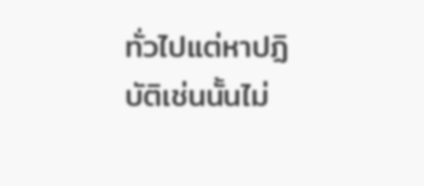ทั่วไปแต่หาปฏิบัติเช่นนั้นไม่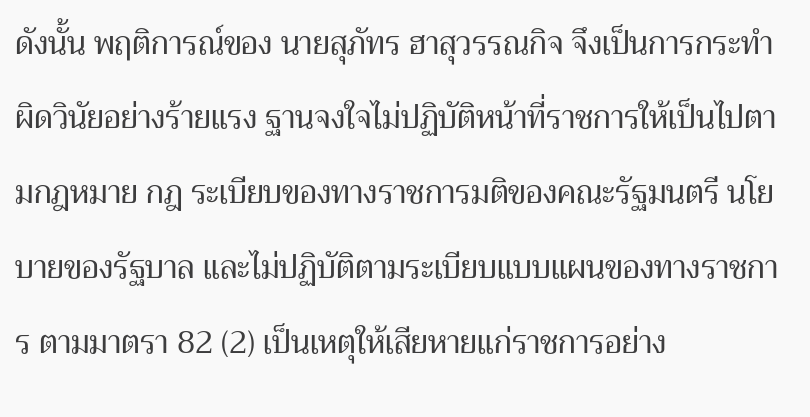ดังนั้น พฤติการณ์ของ นายสุภัทร ฮาสุวรรณกิจ จึงเป็นการกระทำผิดวินัยอย่างร้ายแรง ฐานจงใจไม่ปฏิบัติหน้าที่ราชการให้เป็นไปตามกฎหมาย กฎ ระเบียบของทางราชการมติของคณะรัฐมนตรี นโยบายของรัฐบาล และไม่ปฏิบัติตามระเบียบแบบแผนของทางราชการ ตามมาตรา 82 (2) เป็นเหตุให้เสียหายแก่ราชการอย่าง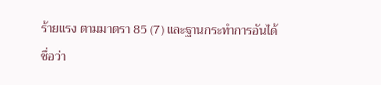ร้ายแรง ตามมาตรา 85 (7) และฐานกระทำการอันได้ชื่อว่า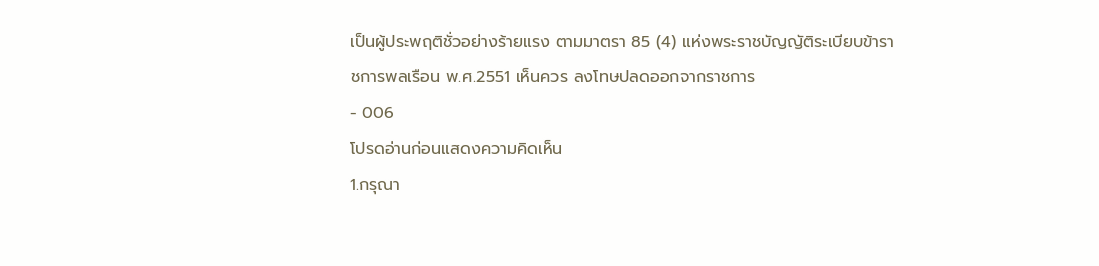เป็นผู้ประพฤติชั่วอย่างร้ายแรง ตามมาตรา 85 (4) แห่งพระราชบัญญัติระเบียบข้าราชการพลเรือน พ.ศ.2551 เห็นควร ลงโทษปลดออกจากราชการ
- 006
โปรดอ่านก่อนแสดงความคิดเห็น
1.กรุณา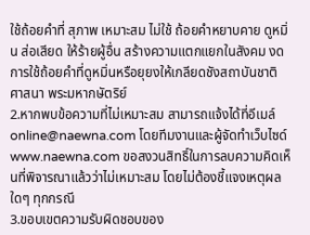ใช้ถ้อยคำที่ สุภาพ เหมาะสม ไม่ใช้ ถ้อยคำหยาบคาย ดูหมิ่น ส่อเสียด ให้ร้ายผู้อื่น สร้างความแตกแยกในสังคม งดการใช้ถ้อยคำที่ดูหมิ่นหรือยุยงให้เกลียดชังสถาบันชาติ ศาสนา พระมหากษัตริย์
2.หากพบข้อความที่ไม่เหมาะสม สามารถแจ้งได้ที่อีเมล์ online@naewna.com โดยทีมงานและผู้จัดทำเว็บไซด์ www.naewna.com ขอสงวนสิทธิ์ในการลบความคิดเห็นที่พิจารณาแล้วว่าไม่เหมาะสม โดยไม่ต้องชี้แจงเหตุผลใดๆ ทุกกรณี
3.ขอบเขตความรับผิดชอบของ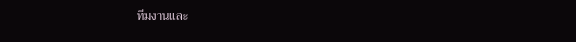ทีมงานและ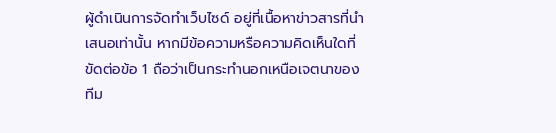ผู้ดำเนินการจัดทำเว็บไซด์ อยู่ที่เนื้อหาข่าวสารที่นำเสนอเท่านั้น หากมีข้อความหรือความคิดเห็นใดที่ขัดต่อข้อ 1 ถือว่าเป็นกระทำนอกเหนือเจตนาของทีม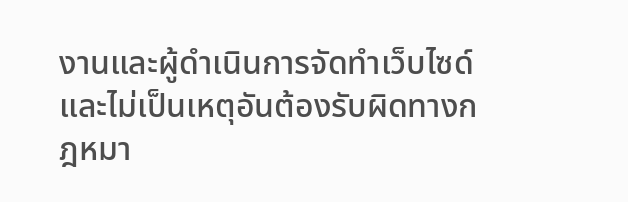งานและผู้ดำเนินการจัดทำเว็บไซด์ และไม่เป็นเหตุอันต้องรับผิดทางกฎหมา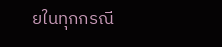ยในทุกกรณี